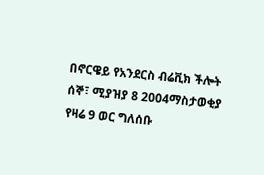በኖርዌይ የአንደርስ ብሬቪክ ችሎት
ሰኞ፣ ሚያዝያ 8 2004ማስታወቂያ
የዛሬ 9 ወር ግለሰቡ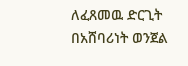ለፈጸመዉ ድርጊት በአሸባሪነት ወንጀል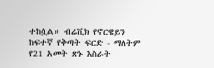ተከሷል። ብሬቪክ የኖርዌይን ከፍተኛ የቅጣት ፍርድ - ማለትም የ21 አመት ጽኑ እስራት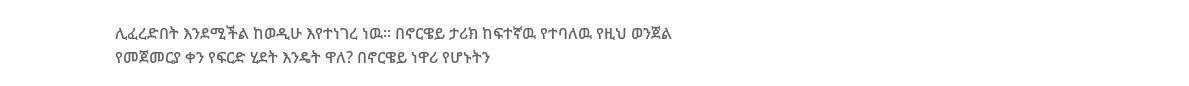ሊፈረድበት እንደሚችል ከወዲሁ እየተነገረ ነዉ። በኖርዌይ ታሪክ ከፍተኛዉ የተባለዉ የዚህ ወንጀል የመጀመርያ ቀን የፍርድ ሂደት እንዴት ዋለ? በኖርዌይ ነዋሪ የሆኑትን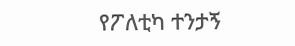የፖለቲካ ተንታኝ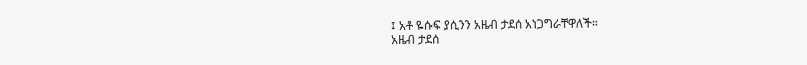፤ አቶ ዬሱፍ ያሲንን አዜብ ታደሰ አነጋግራቸዋለች።
አዜብ ታደሰ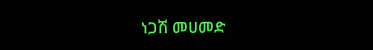ነጋሽ መሀመድ